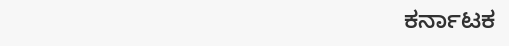ಕರ್ನಾಟಕ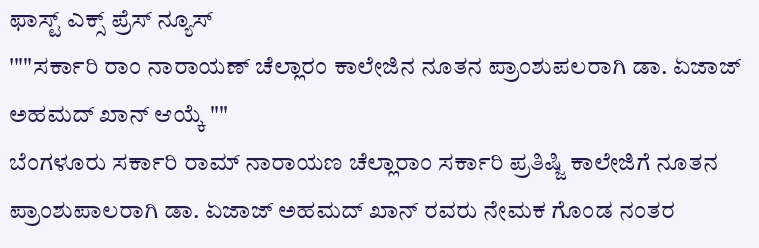ಫಾಸ್ಟ್ ಎಕ್ಸ್ ಪ್ರೆಸ್ ನ್ಯೂಸ್
'""ಸರ್ಕಾರಿ ರಾಂ ನಾರಾಯಣ್ ಚೆಲ್ಲಾರಂ ಕಾಲೇಜಿನ ನೂತನ ಪ್ರಾಂಶುಪಲರಾಗಿ ಡಾ. ಏಜಾಜ್ ಅಹಮದ್ ಖಾನ್ ಆಯ್ಕೆ ""
ಬೆಂಗಳೂರು ಸರ್ಕಾರಿ ರಾಮ್ ನಾರಾಯಣ ಚೆಲ್ಲಾರಾಂ ಸರ್ಕಾರಿ ಪ್ರತಿಷ್ಜಿ ಕಾಲೇಜಿಗೆ ನೂತನ ಪ್ರಾಂಶುಪಾಲರಾಗಿ ಡಾ. ಏಜಾಜ್ ಅಹಮದ್ ಖಾನ್ ರವರು ನೇಮಕ ಗೊಂಡ ನಂತರ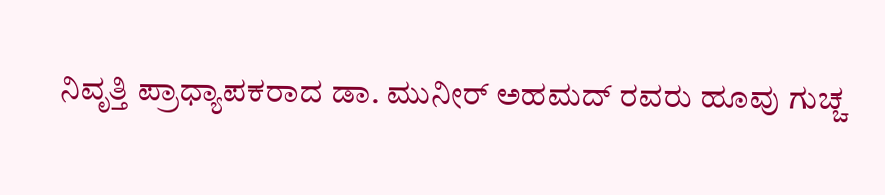ನಿವೃತ್ತಿ ಪ್ರಾಧ್ಯಾಪಕರಾದ ಡಾ. ಮುನೀರ್ ಅಹಮದ್ ರವರು ಹೂವು ಗುಚ್ಚ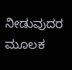ನೀಡುವುದರ ಮೂಲಕ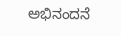ಅಭಿನಂದನೆ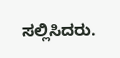ಸಲ್ಲಿಸಿದರು.